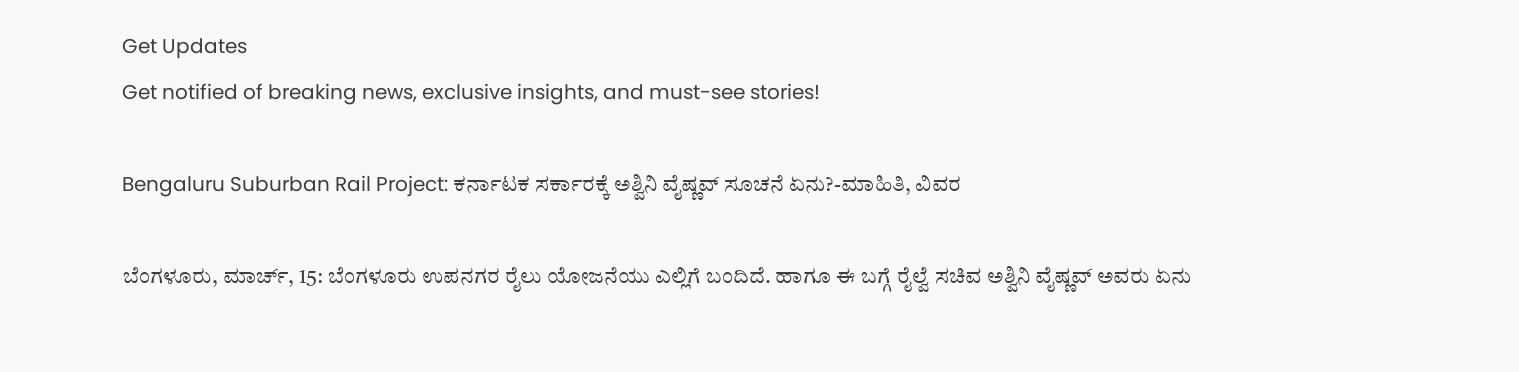Get Updates
Get notified of breaking news, exclusive insights, and must-see stories!

Bengaluru Suburban Rail Project: ಕರ್ನಾಟಕ ಸರ್ಕಾರಕ್ಕೆ ಅಶ್ವಿನಿ ವೈಷ್ಣವ್‌ ಸೂಚನೆ ಏನು?-ಮಾಹಿತಿ, ವಿವರ

ಬೆಂಗಳೂರು, ಮಾರ್ಚ್‌, 15: ಬೆಂಗಳೂರು ಉಪನಗರ ರೈಲು ಯೋಜನೆಯು ಎಲ್ಲಿಗೆ ಬಂದಿದೆ. ಹಾಗೂ ಈ ಬಗ್ಗೆ ರೈಲ್ವೆ ಸಚಿವ ಅಶ್ವಿನಿ ವೈಷ್ಣವ್‌ ಅವರು ಏನು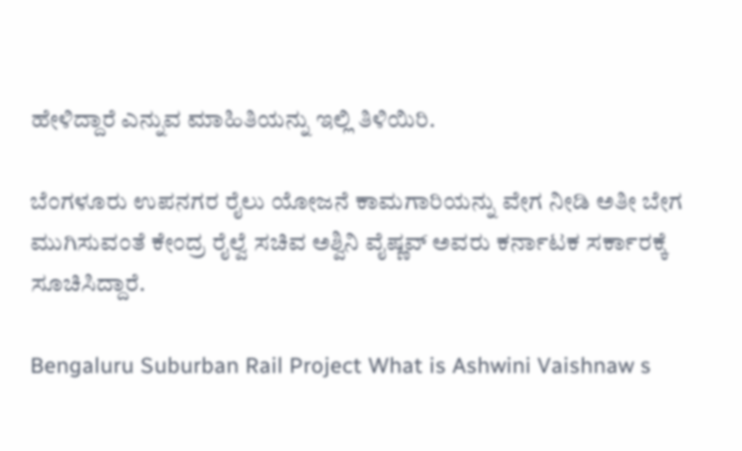ಹೇಳಿದ್ದಾರೆ ಎನ್ನುವ ಮಾಹಿತಿಯನ್ನು ಇಲ್ಲಿ ತಿಳಿಯಿರಿ.

ಬೆಂಗಳೂರು ಉಪನಗರ ರೈಲು ಯೋಜನೆ ಕಾಮಗಾರಿಯನ್ನು ವೇಗ ನೀಡಿ ಅತೀ ಬೇಗ ಮುಗಿಸುವಂತೆ ಕೇಂದ್ರ ರೈಲ್ವೆ ಸಚಿವ ಅಶ್ವಿನಿ ವೈಷ್ಣವ್ ಅವರು ಕರ್ನಾಟಕ ಸರ್ಕಾರಕ್ಕೆ ಸೂಚಿಸಿದ್ದಾರೆ.

Bengaluru Suburban Rail Project What is Ashwini Vaishnaw s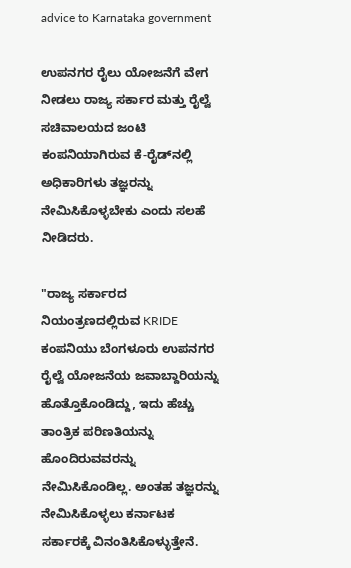advice to Karnataka government

ಉಪನಗರ ರೈಲು ಯೋಜನೆಗೆ ವೇಗ ನೀಡಲು ರಾಜ್ಯ ಸರ್ಕಾರ ಮತ್ತು ರೈಲ್ವೆ ಸಚಿವಾಲಯದ ಜಂಟಿ ಕಂಪನಿಯಾಗಿರುವ ಕೆ-ರೈಡ್‌ನಲ್ಲಿ ಅಧಿಕಾರಿಗಳು ತಜ್ಞರನ್ನು ನೇಮಿಸಿಕೊಳ್ಳಬೇಕು ಎಂದು ಸಲಹೆ ನೀಡಿದರು.

"ರಾಜ್ಯ ಸರ್ಕಾರದ ನಿಯಂತ್ರಣದಲ್ಲಿರುವ KRIDE ಕಂಪನಿಯು ಬೆಂಗಳೂರು ಉಪನಗರ ರೈಲ್ವೆ ಯೋಜನೆಯ ಜವಾಬ್ದಾರಿಯನ್ನು ಹೊತ್ತೊಕೊಂಡಿದ್ದು, ಇದು ಹೆಚ್ಚು ತಾಂತ್ರಿಕ ಪರಿಣತಿಯನ್ನು ಹೊಂದಿರುವವರನ್ನು ನೇಮಿಸಿಕೊಂಡಿಲ್ಲ. ಅಂತಹ ತಜ್ಞರನ್ನು ನೇಮಿಸಿಕೊಳ್ಳಲು ಕರ್ನಾಟಕ ಸರ್ಕಾರಕ್ಕೆ ವಿನಂತಿಸಿಕೊಳ್ಳುತ್ತೇನೆ.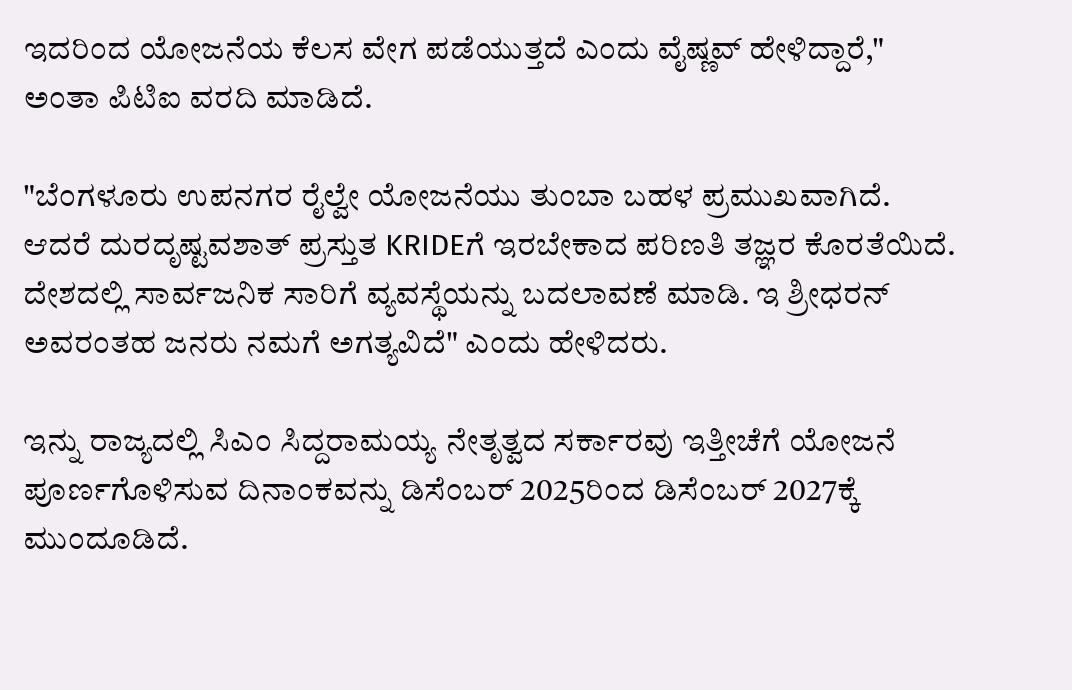ಇದರಿಂದ ಯೋಜನೆಯ ಕೆಲಸ ವೇಗ ಪಡೆಯುತ್ತದೆ ಎಂದು ವೈಷ್ಣವ್ ಹೇಳಿದ್ದಾರೆ," ಅಂತಾ ಪಿಟಿಐ ವರದಿ ಮಾಡಿದೆ.

"ಬೆಂಗಳೂರು ಉಪನಗರ ರೈಲ್ವೇ ಯೋಜನೆಯು ತುಂಬಾ ಬಹಳ ಪ್ರಮುಖವಾಗಿದೆ. ಆದರೆ ದುರದೃಷ್ಟವಶಾತ್ ಪ್ರಸ್ತುತ KRIDEಗೆ ಇರಬೇಕಾದ ಪರಿಣತಿ ತಜ್ಞರ ಕೊರತೆಯಿದೆ. ದೇಶದಲ್ಲಿ ಸಾರ್ವಜನಿಕ ಸಾರಿಗೆ ವ್ಯವಸ್ಥೆಯನ್ನು ಬದಲಾವಣೆ ಮಾಡಿ. ಇ ಶ್ರೀಧರನ್ ಅವರಂತಹ ಜನರು ನಮಗೆ ಅಗತ್ಯವಿದೆ" ಎಂದು ಹೇಳಿದರು.

ಇನ್ನು ರಾಜ್ಯದಲ್ಲಿ ಸಿಎಂ ಸಿದ್ದರಾಮಯ್ಯ ನೇತೃತ್ವದ ಸರ್ಕಾರವು ಇತ್ತೀಚೆಗೆ ಯೋಜನೆ ಪೂರ್ಣಗೊಳಿಸುವ ದಿನಾಂಕವನ್ನು ಡಿಸೆಂಬರ್ 2025ರಿಂದ ಡಿಸೆಂಬರ್ 2027ಕ್ಕೆ ಮುಂದೂಡಿದೆ.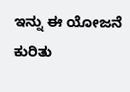ಇನ್ನು ಈ ಯೋಜನೆ ಕುರಿತು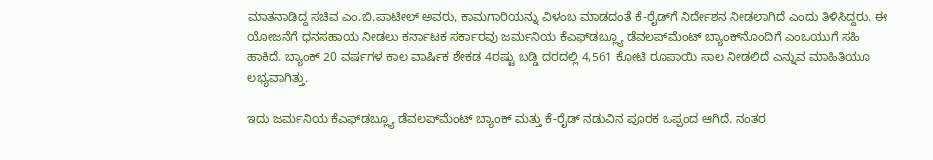ಮಾತನಾಡಿದ್ದ ಸಚಿವ ಎಂ.ಬಿ.ಪಾಟೀಲ್ ಅವರು, ಕಾಮಗಾರಿಯನ್ನು ವಿಳಂಬ ಮಾಡದಂತೆ ಕೆ-ರೈಡ್‍ಗೆ ನಿರ್ದೇಶನ ನೀಡಲಾಗಿದೆ ಎಂದು ತಿಳಿಸಿದ್ದರು. ಈ ಯೋಜನೆಗೆ ಧನಸಹಾಯ ನೀಡಲು ಕರ್ನಾಟಕ ಸರ್ಕಾರವು ಜರ್ಮನಿಯ ಕೆಎಫ್‍ಡಬ್ಲ್ಯೂ ಡೆವಲಪ್‍ಮೆಂಟ್ ಬ್ಯಾಂಕ್‍ನೊಂದಿಗೆ ಎಂಒಯುಗೆ ಸಹಿ ಹಾಕಿದೆ. ಬ್ಯಾಂಕ್ 20 ವರ್ಷಗಳ ಕಾಲ ವಾರ್ಷಿಕ ಶೇಕಡ 4ರಷ್ಟು ಬಡ್ಡಿ ದರದಲ್ಲಿ 4,561 ಕೋಟಿ ರೂಪಾಯಿ ಸಾಲ ನೀಡಲಿದೆ ಎನ್ನುವ ಮಾಹಿತಿಯೂ ಲಭ್ಯವಾಗಿತ್ತು.

ಇದು ಜರ್ಮನಿಯ ಕೆಎಫ್‌ಡಬ್ಲ್ಯೂ ಡೆವಲಪ್‌ಮೆಂಟ್ ಬ್ಯಾಂಕ್ ಮತ್ತು ಕೆ-ರೈಡ್‌ ನಡುವಿನ ಪೂರಕ ಒಪ್ಪಂದ ಆಗಿದೆ. ನಂತರ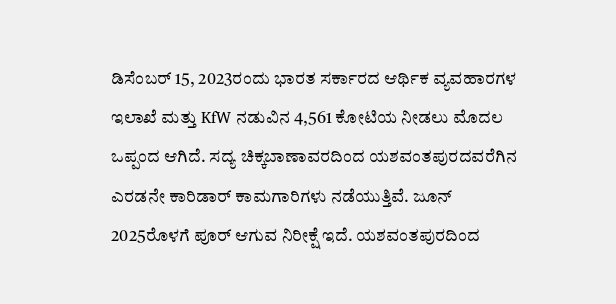ಡಿಸೆಂಬರ್ 15, 2023ರಂದು ಭಾರತ ಸರ್ಕಾರದ ಆರ್ಥಿಕ ವ್ಯವಹಾರಗಳ ಇಲಾಖೆ ಮತ್ತು KfW ನಡುವಿನ 4,561 ಕೋಟಿಯ ನೀಡಲು ಮೊದಲ ಒಪ್ಪಂದ ಆಗಿದೆ. ಸದ್ಯ ಚಿಕ್ಕಬಾಣಾವರದಿಂದ ಯಶವಂತಪುರದವರೆಗಿನ ಎರಡನೇ ಕಾರಿಡಾರ್ ಕಾಮಗಾರಿಗಳು ನಡೆಯುತ್ತಿವೆ. ಜೂನ್ 2025ರೊಳಗೆ ಪೂರ್ ಆಗುವ ನಿರೀಕ್ಷೆ ಇದೆ. ಯಶವಂತಪುರದಿಂದ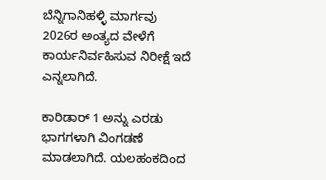ಬೆನ್ನಿಗಾನಿಹಳ್ಳಿ ಮಾರ್ಗವು 2026ರ ಅಂತ್ಯದ ವೇಳೆಗೆ ಕಾರ್ಯನಿರ್ವಹಿಸುವ ನಿರೀಕ್ಷೆ ಇದೆ ಎನ್ನಲಾಗಿದೆ.

ಕಾರಿಡಾರ್ 1 ಅನ್ನು ಎರಡು ಭಾಗಗಳಾಗಿ ವಿಂಗಡಣೆ ಮಾಡಲಾಗಿದೆ. ಯಲಹಂಕದಿಂದ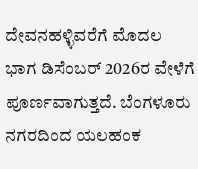ದೇವನಹಳ್ಳಿವರೆಗೆ ಮೊದಲ ಭಾಗ ಡಿಸೆಂಬರ್ 2026ರ ವೇಳೆಗೆ ಪೂರ್ಣವಾಗುತ್ತದೆ. ಬೆಂಗಳೂರು ನಗರದಿಂದ ಯಲಹಂಕ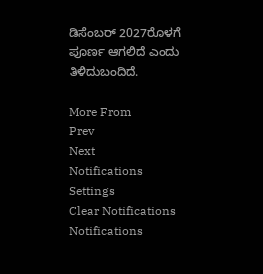ಡಿಸೆಂಬರ್ 2027ರೊಳಗೆ ಪೂರ್ಣ ಆಗಲಿದೆ ಎಂದು ತಿಳಿದುಬಂದಿದೆ.

More From
Prev
Next
Notifications
Settings
Clear Notifications
Notifications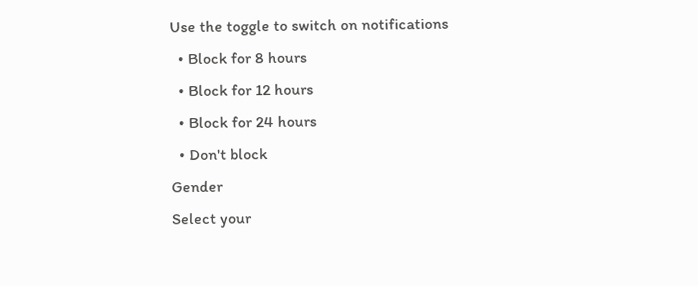Use the toggle to switch on notifications
  • Block for 8 hours
  • Block for 12 hours
  • Block for 24 hours
  • Don't block
Gender
Select your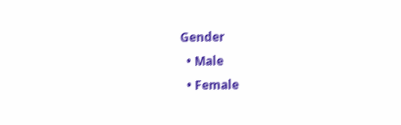Gender
  • Male
  • Female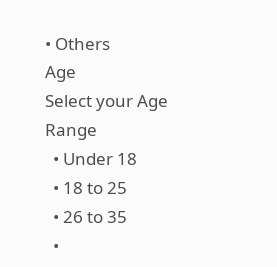• Others
Age
Select your Age Range
  • Under 18
  • 18 to 25
  • 26 to 35
  •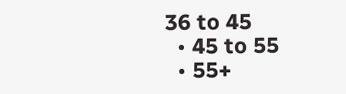36 to 45
  • 45 to 55
  • 55+